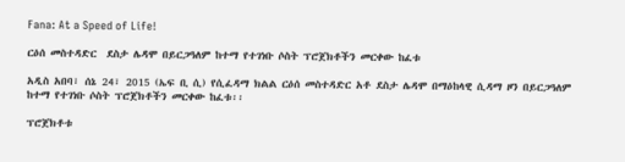Fana: At a Speed of Life!

ርዕሰ መስተዳድር  ደስታ ሌዳሞ በይርጋዓለም ከተማ የተገነቡ ሶስት ፕሮጀክቶችን መርቀው ከፈቱ

አዲስ አበባ፣ ሰኔ 24፣ 2015 (ኤፍ ቢ ሲ) የሲፈዳማ ክልል ርዕሰ መስተዳድር አቶ ደስታ ሌዳሞ በማዕከላዊ ሲዳማ ዞን በይርጋዓለም ከተማ የተገነቡ ሶስት ፕሮጀክቶችን መርቀው ከፈቱ፡፡

ፕሮጀክቶቱ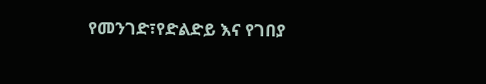የመንገድ፣የድልድይ እና የገበያ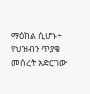ማዕከል ሲሆኑ÷ የህዝብን ጥያቄ መሰረት አድርገው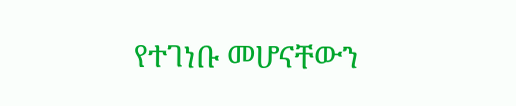የተገነቡ መሆናቸውን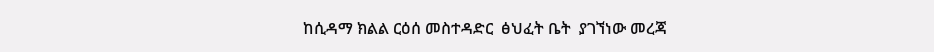ከሲዳማ ክልል ርዕሰ መስተዳድር  ፅህፈት ቤት  ያገኘነው መረጃ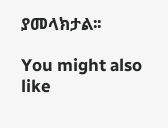ያመላክታል፡፡

You might also like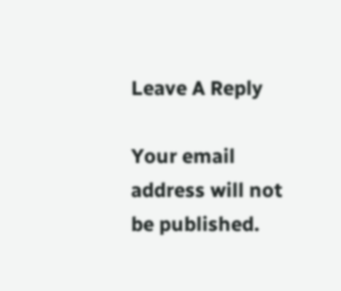Leave A Reply

Your email address will not be published.